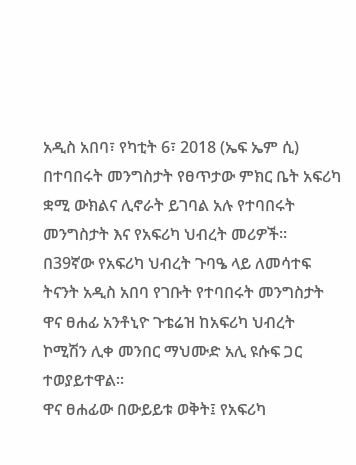አዲስ አበባ፣ የካቲት 6፣ 2018 (ኤፍ ኤም ሲ) በተባበሩት መንግስታት የፀጥታው ምክር ቤት አፍሪካ ቋሚ ውክልና ሊኖራት ይገባል አሉ የተባበሩት መንግስታት እና የአፍሪካ ህብረት መሪዎች።
በ39ኛው የአፍሪካ ህብረት ጉባዔ ላይ ለመሳተፍ ትናንት አዲስ አበባ የገቡት የተባበሩት መንግስታት ዋና ፀሐፊ አንቶኒዮ ጉቴሬዝ ከአፍሪካ ህብረት ኮሚሽን ሊቀ መንበር ማህሙድ አሊ ዩሱፍ ጋር ተወያይተዋል።
ዋና ፀሐፊው በውይይቱ ወቅት፤ የአፍሪካ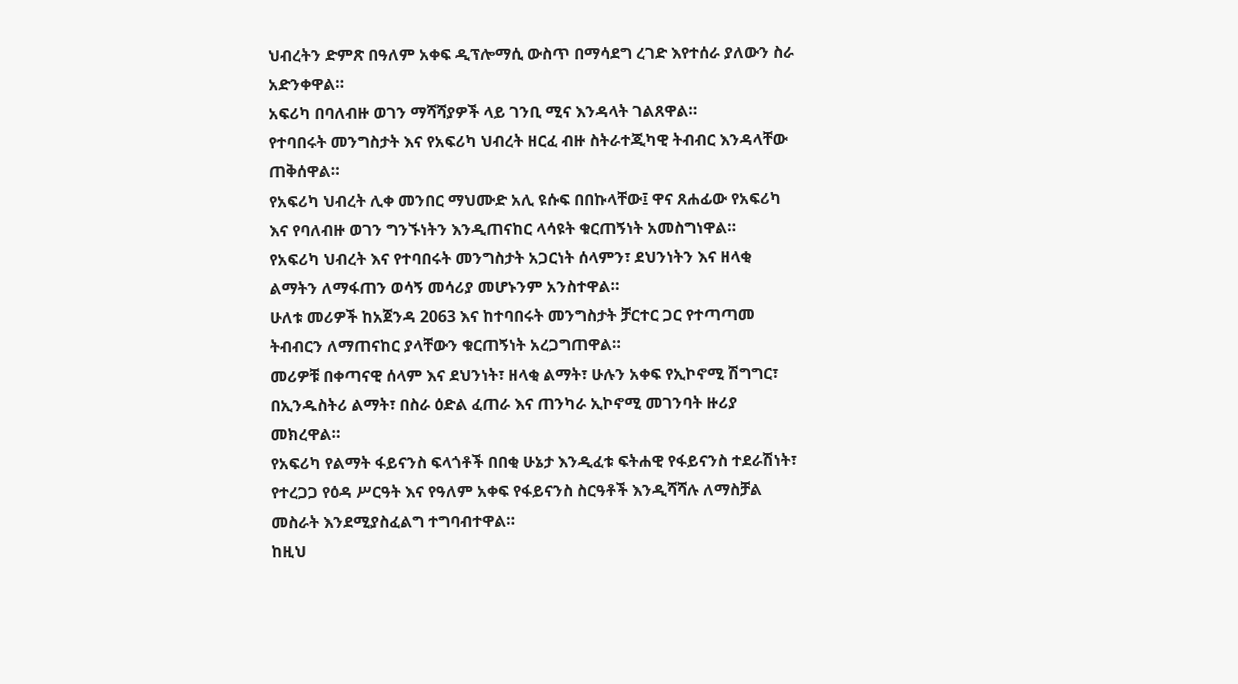ህብረትን ድምጽ በዓለም አቀፍ ዲፕሎማሲ ውስጥ በማሳደግ ረገድ እየተሰራ ያለውን ስራ አድንቀዋል።
አፍሪካ በባለብዙ ወገን ማሻሻያዎች ላይ ገንቢ ሚና እንዳላት ገልጸዋል።
የተባበሩት መንግስታት እና የአፍሪካ ህብረት ዘርፈ ብዙ ስትራተጂካዊ ትብብር እንዳላቸው ጠቅሰዋል።
የአፍሪካ ህብረት ሊቀ መንበር ማህሙድ አሊ ዩሱፍ በበኩላቸው፤ ዋና ጸሐፊው የአፍሪካ እና የባለብዙ ወገን ግንኙነትን እንዲጠናከር ላሳዩት ቁርጠኝነት አመስግነዋል።
የአፍሪካ ህብረት እና የተባበሩት መንግስታት አጋርነት ሰላምን፣ ደህንነትን እና ዘላቂ ልማትን ለማፋጠን ወሳኝ መሳሪያ መሆኑንም አንስተዋል።
ሁለቱ መሪዎች ከአጀንዳ 2063 እና ከተባበሩት መንግስታት ቻርተር ጋር የተጣጣመ ትብብርን ለማጠናከር ያላቸውን ቁርጠኝነት አረጋግጠዋል።
መሪዎቹ በቀጣናዊ ሰላም እና ደህንነት፣ ዘላቂ ልማት፣ ሁሉን አቀፍ የኢኮኖሚ ሽግግር፣ በኢንዱስትሪ ልማት፣ በስራ ዕድል ፈጠራ እና ጠንካራ ኢኮኖሚ መገንባት ዙሪያ መክረዋል።
የአፍሪካ የልማት ፋይናንስ ፍላጎቶች በበቂ ሁኔታ እንዲፈቱ ፍትሐዊ የፋይናንስ ተደራሽነት፣ የተረጋጋ የዕዳ ሥርዓት እና የዓለም አቀፍ የፋይናንስ ስርዓቶች እንዲሻሻሉ ለማስቻል መስራት እንደሚያስፈልግ ተግባብተዋል።
ከዚህ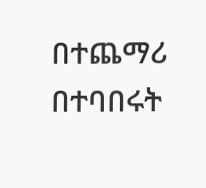በተጨማሪ በተባበሩት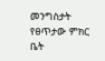መንግስታት የፀጥታው ምክር ቤት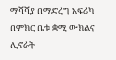ማሻሻያ በማድረግ አፍሪካ በምክር ቤቱ ቋሚ ውክልና ሊኖራት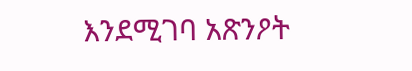እንደሚገባ አጽንዖት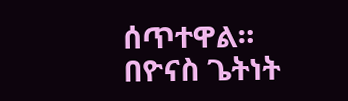ሰጥተዋል።
በዮናስ ጌትነት